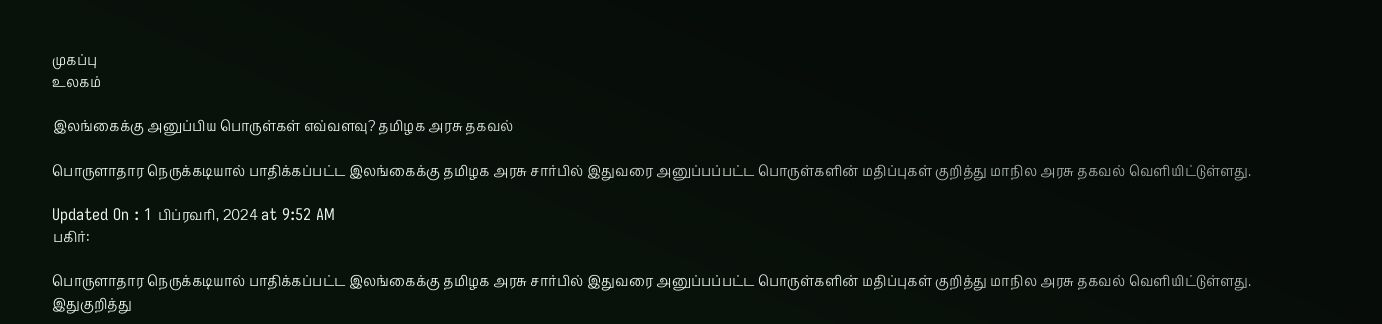முகப்பு
உலகம்

இலங்கைக்கு அனுப்பிய பொருள்கள் எவ்வளவு? தமிழக அரசு தகவல்

பொருளாதார நெருக்கடியால் பாதிக்கப்பட்ட இலங்கைக்கு தமிழக அரசு சார்பில் இதுவரை அனுப்பப்பட்ட பொருள்களின் மதிப்புகள் குறித்து மாநில அரசு தகவல் வெளியிட்டுள்ளது.

Updated On : 1 பிப்ரவரி, 2024 at 9:52 AM
பகிர்:

பொருளாதார நெருக்கடியால் பாதிக்கப்பட்ட இலங்கைக்கு தமிழக அரசு சார்பில் இதுவரை அனுப்பப்பட்ட பொருள்களின் மதிப்புகள் குறித்து மாநில அரசு தகவல் வெளியிட்டுள்ளது. இதுகுறித்து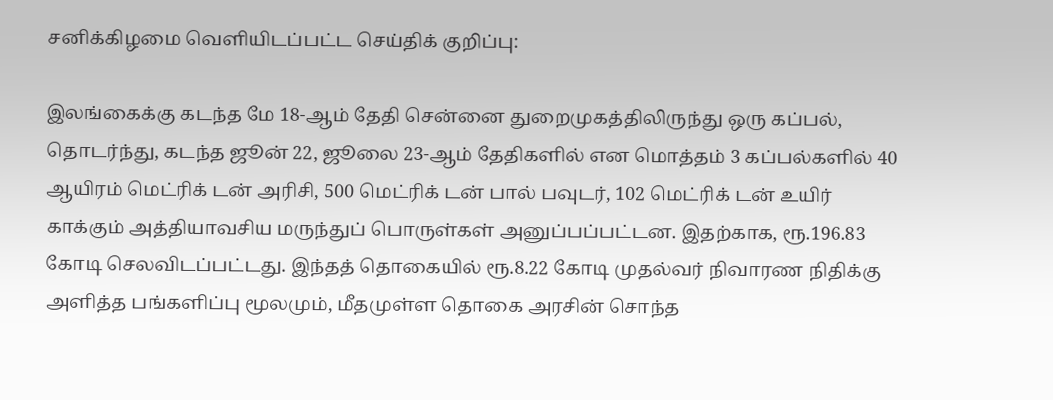சனிக்கிழமை வெளியிடப்பட்ட செய்திக் குறிப்பு:

இலங்கைக்கு கடந்த மே 18-ஆம் தேதி சென்னை துறைமுகத்திலிருந்து ஒரு கப்பல், தொடர்ந்து, கடந்த ஜூன் 22, ஜூலை 23-ஆம் தேதிகளில் என மொத்தம் 3 கப்பல்களில் 40 ஆயிரம் மெட்ரிக் டன் அரிசி, 500 மெட்ரிக் டன் பால் பவுடர், 102 மெட்ரிக் டன் உயிர் காக்கும் அத்தியாவசிய மருந்துப் பொருள்கள் அனுப்பப்பட்டன. இதற்காக, ரூ.196.83 கோடி செலவிடப்பட்டது. இந்தத் தொகையில் ரூ.8.22 கோடி முதல்வர் நிவாரண நிதிக்கு அளித்த பங்களிப்பு மூலமும், மீதமுள்ள தொகை அரசின் சொந்த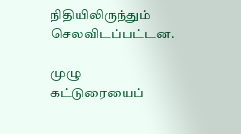நிதியிலிருந்தும் செலவிடப்பட்டன.

முழு கட்டுரையைப்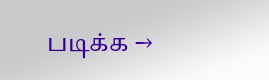படிக்க →